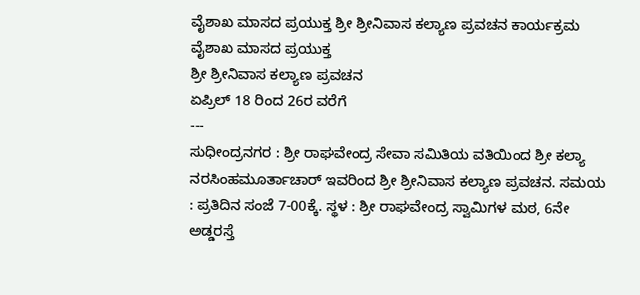ವೈಶಾಖ ಮಾಸದ ಪ್ರಯುಕ್ತ ಶ್ರೀ ಶ್ರೀನಿವಾಸ ಕಲ್ಯಾಣ ಪ್ರವಚನ ಕಾರ್ಯಕ್ರಮ
ವೈಶಾಖ ಮಾಸದ ಪ್ರಯುಕ್ತ
ಶ್ರೀ ಶ್ರೀನಿವಾಸ ಕಲ್ಯಾಣ ಪ್ರವಚನ
ಏಪ್ರಿಲ್ 18 ರಿಂದ 26ರ ವರೆಗೆ
---
ಸುಧೀಂದ್ರನಗರ : ಶ್ರೀ ರಾಘವೇಂದ್ರ ಸೇವಾ ಸಮಿತಿಯ ವತಿಯಿಂದ ಶ್ರೀ ಕಲ್ಯಾ ನರಸಿಂಹಮೂರ್ತಾಚಾರ್ ಇವರಿಂದ ಶ್ರೀ ಶ್ರೀನಿವಾಸ ಕಲ್ಯಾಣ ಪ್ರವಚನ. ಸಮಯ : ಪ್ರತಿದಿನ ಸಂಜೆ 7-00ಕ್ಕೆ. ಸ್ಥಳ : ಶ್ರೀ ರಾಘವೇಂದ್ರ ಸ್ವಾಮಿಗಳ ಮಠ, 6ನೇ ಅಡ್ಡರಸ್ತೆ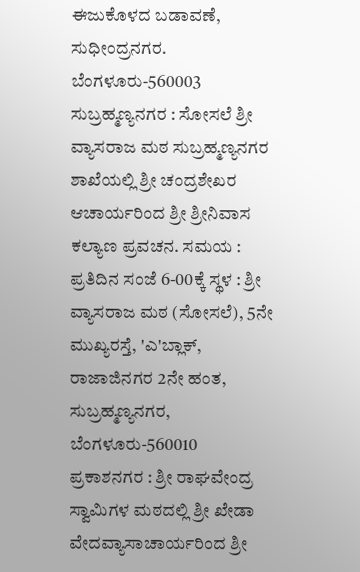ಈಜುಕೊಳದ ಬಡಾವಣೆ, ಸುಧೀಂದ್ರನಗರ. ಬೆಂಗಳೂರು-560003
ಸುಬ್ರಹ್ಮಣ್ಯನಗರ : ಸೋಸಲೆ ಶ್ರೀ ವ್ಯಾಸರಾಜ ಮಠ ಸುಬ್ರಹ್ಮಣ್ಯನಗರ ಶಾಖೆಯಲ್ಲಿ ಶ್ರೀ ಚಂದ್ರಶೇಖರ ಆಚಾರ್ಯರಿಂದ ಶ್ರೀ ಶ್ರೀನಿವಾಸ ಕಲ್ಯಾಣ ಪ್ರವಚನ. ಸಮಯ : ಪ್ರತಿದಿನ ಸಂಜೆ 6-00ಕ್ಕೆ ಸ್ಥಳ : ಶ್ರೀ ವ್ಯಾಸರಾಜ ಮಠ (ಸೋಸಲೆ), 5ನೇ ಮುಖ್ಯರಸ್ತೆ, 'ಎ'ಬ್ಲಾಕ್, ರಾಜಾಜಿನಗರ 2ನೇ ಹಂತ, ಸುಬ್ರಹ್ಮಣ್ಯನಗರ, ಬೆಂಗಳೂರು-560010
ಪ್ರಕಾಶನಗರ : ಶ್ರೀ ರಾಘವೇಂದ್ರ ಸ್ವಾಮಿಗಳ ಮಠದಲ್ಲಿ ಶ್ರೀ ಖೇಡಾ ವೇದವ್ಯಾಸಾಚಾರ್ಯರಿಂದ ಶ್ರೀ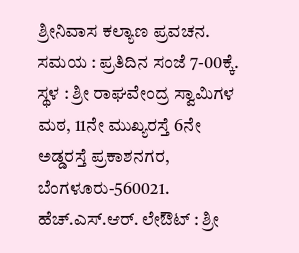ಶ್ರೀನಿವಾಸ ಕಲ್ಯಾಣ ಪ್ರವಚನ. ಸಮಯ : ಪ್ರತಿದಿನ ಸಂಜೆ 7-00ಕ್ಕೆ. ಸ್ಥಳ : ಶ್ರೀ ರಾಘವೇಂದ್ರ ಸ್ವಾಮಿಗಳ ಮಠ, 11ನೇ ಮುಖ್ಯರಸ್ತೆ 6ನೇ ಅಡ್ಡರಸ್ತೆ ಪ್ರಕಾಶನಗರ, ಬೆಂಗಳೂರು-560021.
ಹೆಚ್.ಎಸ್.ಆರ್. ಲೇಔಟ್ : ಶ್ರೀ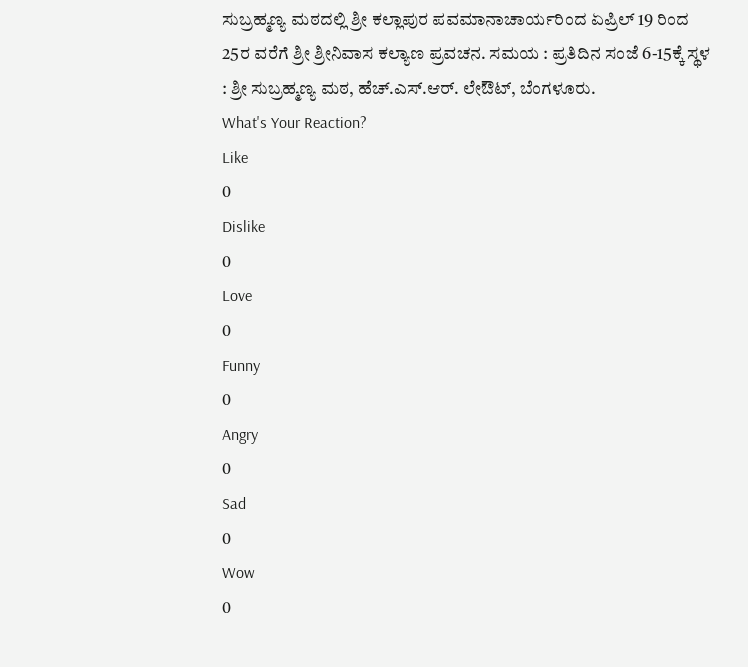ಸುಬ್ರಹ್ಮಣ್ಯ ಮಠದಲ್ಲಿ ಶ್ರೀ ಕಲ್ಲಾಪುರ ಪವಮಾನಾಚಾರ್ಯರಿಂದ ಏಪ್ರಿಲ್ 19 ರಿಂದ 25ರ ವರೆಗೆ ಶ್ರೀ ಶ್ರೀನಿವಾಸ ಕಲ್ಯಾಣ ಪ್ರವಚನ. ಸಮಯ : ಪ್ರತಿದಿನ ಸಂಜೆ 6-15ಕ್ಕೆ ಸ್ಥಳ : ಶ್ರೀ ಸುಬ್ರಹ್ಮಣ್ಯ ಮಠ, ಹೆಚ್.ಎಸ್.ಆರ್. ಲೇಔಟ್, ಬೆಂಗಳೂರು.
What's Your Reaction?
Like
0
Dislike
0
Love
0
Funny
0
Angry
0
Sad
0
Wow
0